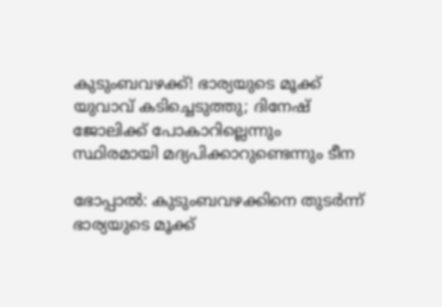കുടുംബവഴക്ക്! ഭാര്യയുടെ മൂക്ക് യുവാവ് കടിച്ചെടുത്തു; ദിനേഷ് ജോലിക്ക് പോകാറില്ലെന്നും സ്ഥിരമായി മദ്യപിക്കാറുണ്ടെന്നും ടീന

ഭോപ്പാൽ: കുടുംബവഴക്കിനെ തുടർന്ന് ഭാര്യയുടെ മൂക്ക്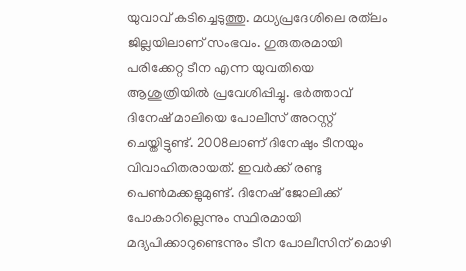യുവാവ് കടിച്ചെടുത്തു. മധ്യപ്രദേശിലെ രത്‌ലം ജില്ലയിലാണ് സംഭവം. ഗുരുതരമായി പരിക്കേറ്റ ടീന എന്ന യുവതിയെ ആശുത്രിയിൽ പ്രവേശിപ്പിച്ചു. ഭർത്താവ് ദിനേഷ് മാലിയെ പോലീസ് അറസ്റ്റ് ചെയ്തിട്ടുണ്ട്. 2008ലാണ് ദിനേഷും ടീനയും വിവാഹിതരായത്. ഇവർക്ക് രണ്ടു പെൺമക്കളുമുണ്ട്. ദിനേഷ് ജോലിക്ക് പോകാറില്ലെന്നും സ്ഥിരമായി മദ്യപിക്കാറുണ്ടെന്നും ടീന പോലീസിന് മൊഴി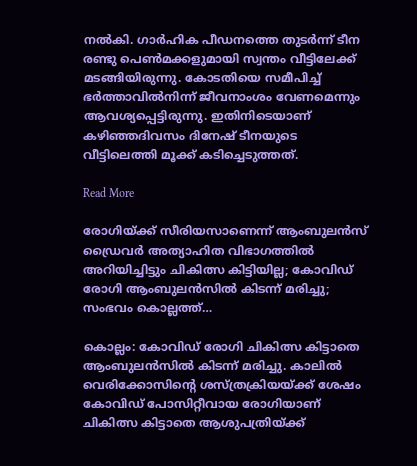നൽകി. ഗാർഹിക പീഡനത്തെ തുടർന്ന് ടീന രണ്ടു പെൺമക്കളുമായി സ്വന്തം വീട്ടിലേക്ക് മടങ്ങിയിരുന്നു. കോടതിയെ സമീപിച്ച് ഭർത്താവിൽനിന്ന് ജീവനാംശം വേണമെന്നും ആവശ്യപ്പെട്ടിരുന്നു. ഇതിനിടെയാണ് കഴിഞ്ഞദിവസം ദിനേഷ് ടീനയുടെ വീട്ടിലെത്തി മൂക്ക് കടിച്ചെടുത്തത്.

Read More

രോഗിയ്ക്ക് സീരിയസാണെന്ന് ആംബുലന്‍സ് ഡ്രൈവര്‍ അത്യാഹിത വിഭാഗത്തില്‍ അറിയിച്ചിട്ടും ചികിത്സ കിട്ടിയില്ല; കോവിഡ് രോഗി ആംബുലന്‍സില്‍ കിടന്ന് മരിച്ചു; സംഭവം കൊല്ലത്ത്…

കൊല്ലം: കോവിഡ് രോഗി ചികിത്സ കിട്ടാതെ ആംബുലന്‍സില്‍ കിടന്ന് മരിച്ചു. കാലില്‍ വെരിക്കോസിന്‍റെ ശസ്ത്രക്രിയയ്ക്ക് ശേഷം കോവിഡ് പോസിറ്റീവായ രോഗിയാണ് ചികിത്സ കിട്ടാതെ ആശുപത്രിയ്ക്ക്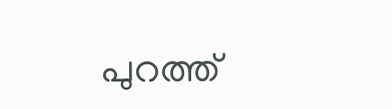പുറത്ത്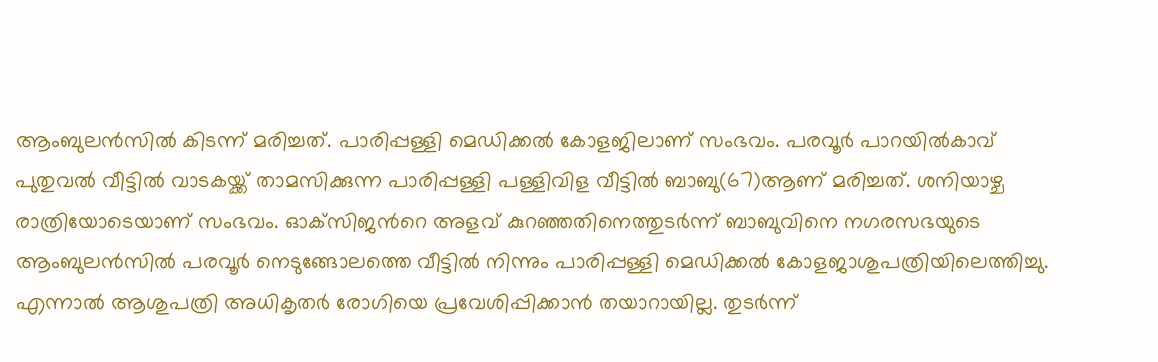ആംബുലന്‍സില്‍ കിടന്ന് മരിച്ചത്. പാരിപ്പള്ളി മെഡിക്കല്‍ കോളജിലാണ് സംഭവം. പരവൂര്‍ പാറയില്‍കാവ് പുതുവല്‍ വീട്ടില്‍ വാടകയ്ക്ക് താമസിക്കുന്ന പാരിപ്പള്ളി പള്ളിവിള വീട്ടില്‍ ബാബു(67)ആണ് മരിച്ചത്. ശനിയാഴ്ച രാത്രിയോടെയാണ് സംഭവം. ഓക്‌സിജന്‍റെ അളവ് കുറഞ്ഞതിനെത്തുടര്‍ന്ന് ബാബുവിനെ നഗരസഭയുടെ ആംബുലന്‍സില്‍ പരവൂര്‍ നെടുങ്ങോലത്തെ വീട്ടില്‍ നിന്നും പാരിപ്പള്ളി മെഡിക്കല്‍ കോളജാശുപത്രിയിലെത്തിച്ചു. എന്നാല്‍ ആശുപത്രി അധികൃതര്‍ രോഗിയെ പ്രവേശിപ്പിക്കാന്‍ തയാറായില്ല. തുടർന്ന്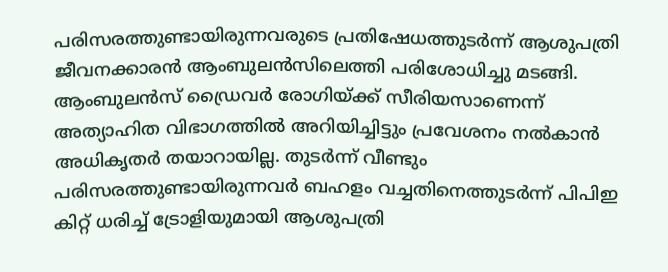പരിസരത്തുണ്ടായിരുന്നവരുടെ പ്രതിഷേധത്തുടര്‍ന്ന് ആശുപത്രി ജീവനക്കാരന്‍ ആംബുലന്‍സിലെത്തി പരിശോധിച്ചു മടങ്ങി. ആംബുലന്‍സ് ഡ്രൈവര്‍ രോഗിയ്ക്ക് സീരിയസാണെന്ന് അത്യാഹിത വിഭാഗത്തില്‍ അറിയിച്ചിട്ടും പ്രവേശനം നല്‍കാന്‍ അധികൃതര്‍ തയാറായില്ല. തുടര്‍ന്ന് വീണ്ടും പരിസരത്തുണ്ടായിരുന്നവര്‍ ബഹളം വച്ചതിനെത്തുടര്‍ന്ന് പിപിഇ കിറ്റ് ധരിച്ച് ട്രോളിയുമായി ആശുപത്രി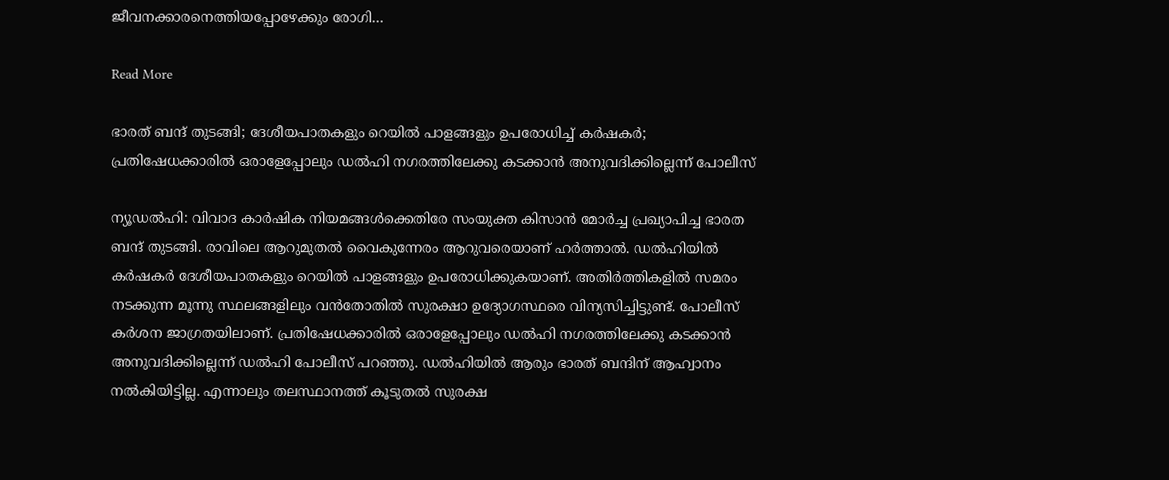ജീവനക്കാരനെത്തിയപ്പോഴേക്കും രോഗി…

Read More

ഭാരത് ബന്ദ് തുടങ്ങി; ദേശീയപാതകളും റെയിൽ പാളങ്ങളും ഉപരോധിച്ച് കർഷകർ; പ്രതിഷേധക്കാരിൽ ഒരാളേപ്പോലും ഡൽഹി നഗരത്തിലേക്കു കടക്കാൻ അനുവദിക്കില്ലെന്ന് പോലീസ്

ന്യൂഡൽഹി: വിവാദ കാർഷിക നിയമങ്ങൾക്കെതിരേ സംയുക്ത കിസാൻ മോർച്ച പ്രഖ്യാപിച്ച ഭാരത ബന്ദ് തുടങ്ങി. രാവിലെ ആറുമുതല്‍ വൈകുന്നേരം ആറുവരെയാണ് ഹര്‍ത്താൽ. ഡൽഹിയിൽ കർഷകർ ദേശീയപാതകളും റെയിൽ പാളങ്ങളും ഉപരോധിക്കുകയാണ്. അതിർത്തികളിൽ സമരം നടക്കുന്ന മൂന്നു സ്ഥലങ്ങളിലും വൻതോതിൽ സുരക്ഷാ ഉദ്യോഗസ്ഥരെ വിന്യസിച്ചിട്ടുണ്ട്. പോലീസ് കർശന ജാഗ്രതയിലാണ്. പ്രതിഷേധക്കാരിൽ ഒരാളേപ്പോലും ഡൽഹി നഗരത്തിലേക്കു കടക്കാൻ അനുവദിക്കില്ലെന്ന് ഡൽഹി പോലീസ് പറഞ്ഞു. ഡൽഹിയിൽ ആരും ഭാരത് ബന്ദിന് ആഹ്വാനം നൽകിയിട്ടില്ല. എന്നാലും തലസ്ഥാനത്ത് കൂടുതൽ സുരക്ഷ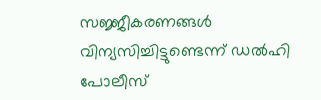സജ്ജീകരണങ്ങൾ വിന്യസിച്ചിട്ടുണ്ടെന്ന് ഡൽഹി പോലീസ്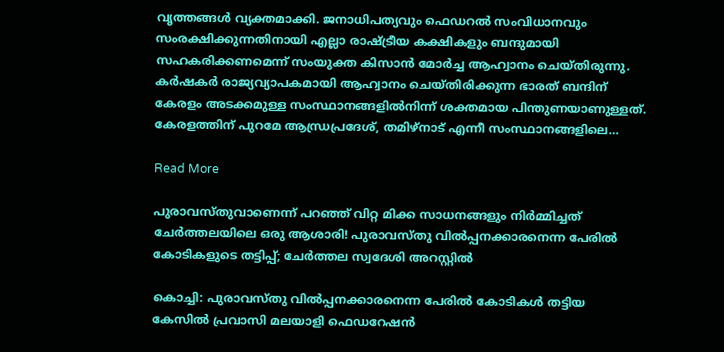വൃത്തങ്ങൾ വ്യക്തമാക്കി. ജനാധിപത്യവും ഫെഡറൽ സംവിധാനവും സംരക്ഷിക്കുന്നതിനായി എല്ലാ രാഷ്‌ട്രീയ കക്ഷികളും ബന്ദുമായി സഹകരിക്കണമെന്ന് സംയുക്ത കിസാൻ മോർച്ച ആഹ്വാനം ചെയ്തിരുന്നു. കർഷകർ രാജ്യവ്യാപകമായി ആഹ്വാനം ചെയ്തിരിക്കുന്ന ഭാരത് ബന്ദിന് കേരളം അടക്കമുള്ള സംസ്ഥാനങ്ങളിൽനിന്ന് ശക്തമായ പിന്തുണയാണുള്ളത്. കേരളത്തിന് പുറമേ ആന്ധ്രപ്രദേശ്, തമിഴ്നാട് എന്നീ സംസ്ഥാനങ്ങളിലെ…

Read More

പുരാവസ്തുവാണെന്ന് പറഞ്ഞ് വിറ്റ മിക്ക സാധനങ്ങളും നിര്‍മ്മിച്ചത്‌ ചേര്‍ത്തലയിലെ ഒരു ആശാരി! പുരാവസ്തു വില്‍പ്പനക്കാരനെന്ന പേരില്‍ കോടികളുടെ തട്ടിപ്പ്; ചേര്‍ത്തല സ്വദേശി അറസ്റ്റില്‍

കൊച്ചി: പുരാവസ്തു വില്‍പ്പനക്കാരനെന്ന പേരില്‍ കോടികള്‍ തട്ടിയ കേസില്‍ പ്രവാസി മലയാളി ഫെഡറേഷന്‍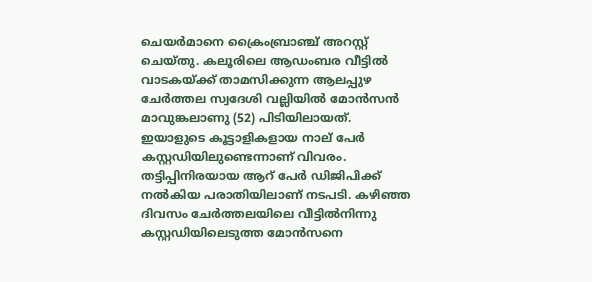ചെയര്‍മാനെ ക്രൈംബ്രാഞ്ച് അറസ്റ്റ് ചെയ്തു. കലൂരിലെ ആഡംബര വീട്ടില്‍ വാടകയ്ക്ക് താമസിക്കുന്ന ആലപ്പുഴ ചേര്‍ത്തല സ്വദേശി വല്ലിയില്‍ മോന്‍സന്‍ മാവുങ്കലാണു (52) പിടിയിലായത്. ഇയാളുടെ കൂട്ടാളികളായ നാല് പേർ കസ്റ്റഡിയിലുണ്ടെന്നാണ് വിവരം. തട്ടിപ്പിനിരയായ ആറ് പേര്‍ ഡിജിപിക്ക് നല്‍കിയ പരാതിയിലാണ് നടപടി. കഴിഞ്ഞ ദിവസം ചേര്‍ത്തലയിലെ വീട്ടില്‍നിന്നു കസ്റ്റഡിയിലെടുത്ത മോന്‍സനെ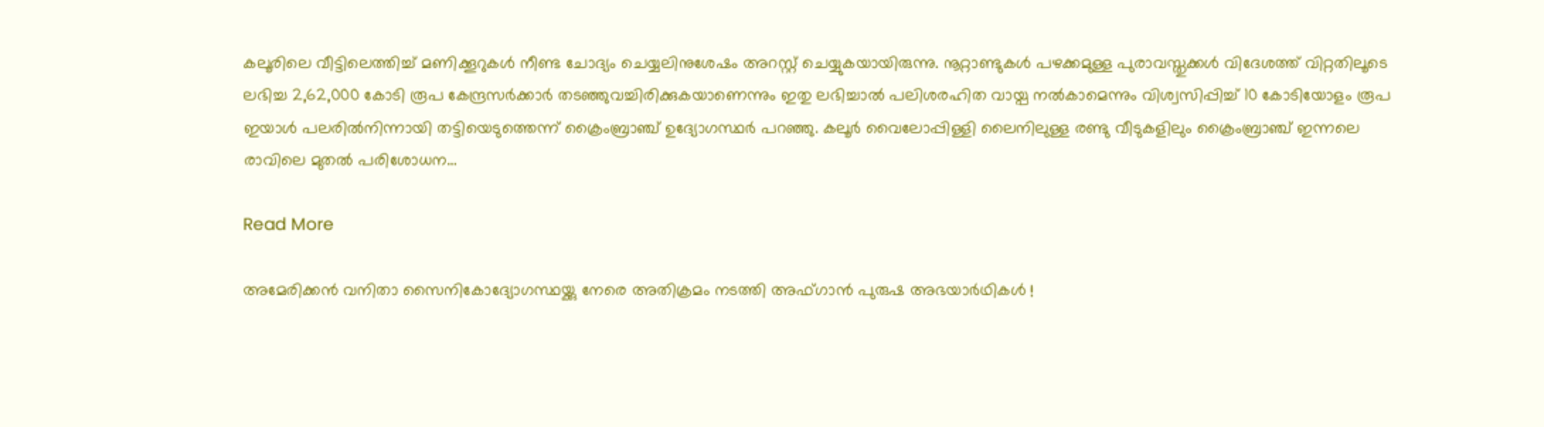കലൂരിലെ വീട്ടിലെത്തിച്ച് മണിക്കൂറുകള്‍ നീണ്ട ചോദ്യം ചെയ്യലിനുശേഷം അറസ്റ്റ് ചെയ്യുകയായിരുന്നു. നൂറ്റാണ്ടുകള്‍ പഴക്കമുള്ള പുരാവസ്തുക്കള്‍ വിദേശത്ത് വിറ്റതിലൂടെ ലഭിച്ച 2,62,000 കോടി രൂപ കേന്ദ്രസര്‍ക്കാര്‍ തടഞ്ഞുവച്ചിരിക്കുകയാണെന്നും ഇതു ലഭിച്ചാൽ പലിശരഹിത വായ്പ നല്‍കാമെന്നും വിശ്വസിപ്പിച്ച് 10 കോടിയോളം രൂപ ഇയാള്‍ പലരില്‍നിന്നായി തട്ടിയെടുത്തെന്ന് ക്രൈംബ്രാഞ്ച് ഉദ്യോഗസ്ഥര്‍ പറഞ്ഞു. കലൂര്‍ വൈലോപ്പിള്ളി ലൈനിലുള്ള രണ്ടു വീടുകളിലും ക്രൈംബ്രാഞ്ച് ഇന്നലെ രാവിലെ മുതല്‍ പരിശോധന…

Read More

അമേരിക്കന്‍ വനിതാ സൈനികോദ്യോഗസ്ഥയ്ക്കു നേരെ അതിക്രമം നടത്തി അഫ്ഗാന്‍ പുരുഷ അഭയാര്‍ഥികള്‍ !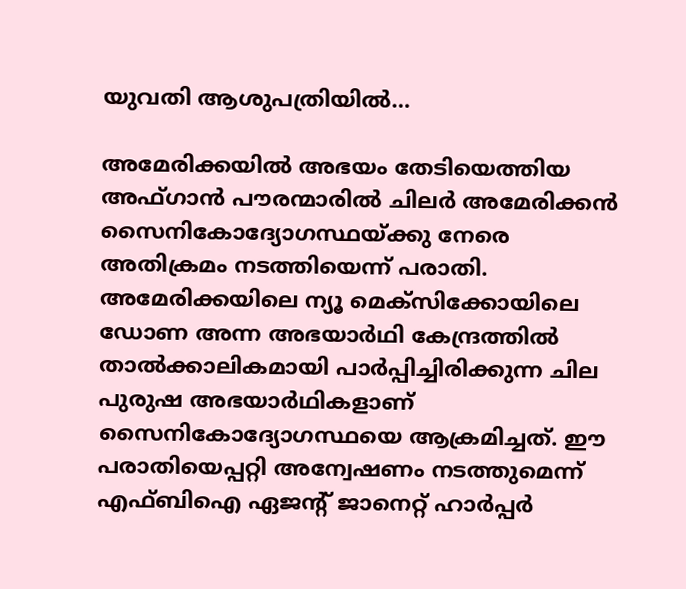യുവതി ആശുപത്രിയില്‍…

അമേരിക്കയില്‍ അഭയം തേടിയെത്തിയ അഫ്ഗാന്‍ പൗരന്മാരില്‍ ചിലര്‍ അമേരിക്കന്‍ സൈനികോദ്യോഗസ്ഥയ്ക്കു നേരെ അതിക്രമം നടത്തിയെന്ന് പരാതി. അമേരിക്കയിലെ ന്യൂ മെക്‌സിക്കോയിലെ ഡോണ അന്ന അഭയാര്‍ഥി കേന്ദ്രത്തില്‍ താല്‍ക്കാലികമായി പാര്‍പ്പിച്ചിരിക്കുന്ന ചില പുരുഷ അഭയാര്‍ഥികളാണ് സൈനികോദ്യോഗസ്ഥയെ ആക്രമിച്ചത്. ഈ പരാതിയെപ്പറ്റി അന്വേഷണം നടത്തുമെന്ന് എഫ്ബിഐ ഏജന്റ് ജാനെറ്റ് ഹാര്‍പ്പര്‍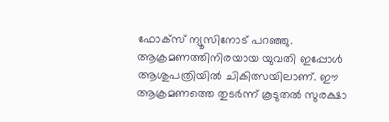ഫോക്‌സ് ന്യൂസിനോട് പറഞ്ഞു. ആക്രമണത്തിനിരയായ യുവതി ഇപ്പോള്‍ ആശുപത്രിയില്‍ ചികിത്സയിലാണ്. ഈ ആക്രമണത്തെ തുടര്‍ന്ന് കൂടുതല്‍ സുരക്ഷാ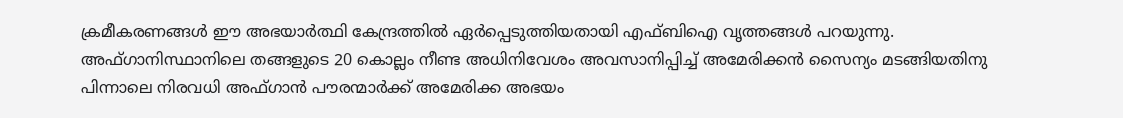ക്രമീകരണങ്ങള്‍ ഈ അഭയാര്‍ത്ഥി കേന്ദ്രത്തില്‍ ഏര്‍പ്പെടുത്തിയതായി എഫ്ബിഐ വൃത്തങ്ങള്‍ പറയുന്നു. അഫ്ഗാനിസ്ഥാനിലെ തങ്ങളുടെ 20 കൊല്ലം നീണ്ട അധിനിവേശം അവസാനിപ്പിച്ച് അമേരിക്കന്‍ സൈന്യം മടങ്ങിയതിനു പിന്നാലെ നിരവധി അഫ്ഗാന്‍ പൗരന്മാര്‍ക്ക് അമേരിക്ക അഭയം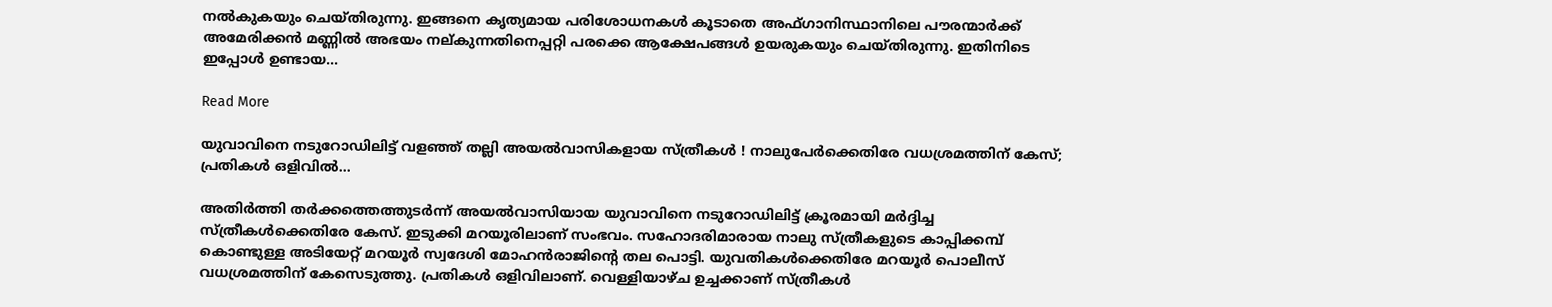നല്‍കുകയും ചെയ്തിരുന്നു. ഇങ്ങനെ കൃത്യമായ പരിശോധനകള്‍ കൂടാതെ അഫ്ഗാനിസ്ഥാനിലെ പൗരന്മാര്‍ക്ക് അമേരിക്കന്‍ മണ്ണില്‍ അഭയം നല്കുന്നതിനെപ്പറ്റി പരക്കെ ആക്ഷേപങ്ങള്‍ ഉയരുകയും ചെയ്തിരുന്നു. ഇതിനിടെ ഇപ്പോള്‍ ഉണ്ടായ…

Read More

യുവാവിനെ നടുറോഡിലിട്ട് വളഞ്ഞ് തല്ലി അയല്‍വാസികളായ സ്ത്രീകള്‍ ! നാലുപേര്‍ക്കെതിരേ വധശ്രമത്തിന് കേസ്; പ്രതികള്‍ ഒളിവില്‍…

അതിര്‍ത്തി തര്‍ക്കത്തെത്തുടര്‍ന്ന് അയല്‍വാസിയായ യുവാവിനെ നടുറോഡിലിട്ട് ക്രൂരമായി മര്‍ദ്ദിച്ച സ്ത്രീകള്‍ക്കെതിരേ കേസ്. ഇടുക്കി മറയൂരിലാണ് സംഭവം. സഹോദരിമാരായ നാലു സ്ത്രീകളുടെ കാപ്പിക്കമ്പ് കൊണ്ടുള്ള അടിയേറ്റ് മറയൂര്‍ സ്വദേശി മോഹന്‍രാജിന്റെ തല പൊട്ടി. യുവതികള്‍ക്കെതിരേ മറയൂര്‍ പൊലീസ് വധശ്രമത്തിന് കേസെടുത്തു. പ്രതികള്‍ ഒളിവിലാണ്. വെള്ളിയാഴ്ച ഉച്ചക്കാണ് സ്ത്രീകള്‍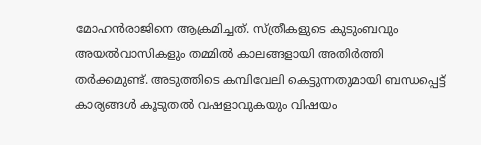മോഹന്‍രാജിനെ ആക്രമിച്ചത്. സ്ത്രീകളുടെ കുടുംബവും അയല്‍വാസികളും തമ്മില്‍ കാലങ്ങളായി അതിര്‍ത്തി തര്‍ക്കമുണ്ട്. അടുത്തിടെ കമ്പിവേലി കെട്ടുന്നതുമായി ബന്ധപ്പെട്ട് കാര്യങ്ങള്‍ കൂടുതല്‍ വഷളാവുകയും വിഷയം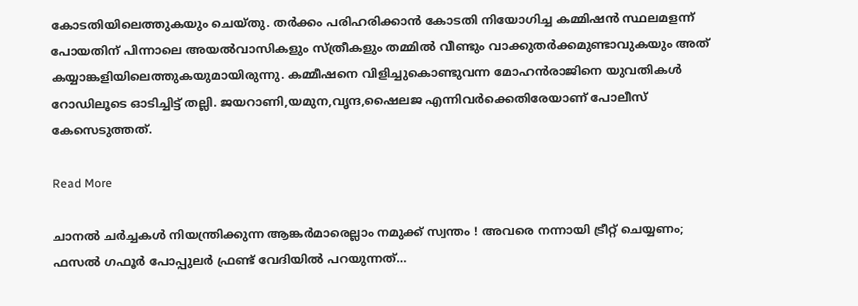കോടതിയിലെത്തുകയും ചെയ്തു. തര്‍ക്കം പരിഹരിക്കാന്‍ കോടതി നിയോഗിച്ച കമ്മിഷന്‍ സ്ഥലമളന്ന് പോയതിന് പിന്നാലെ അയല്‍വാസികളും സ്ത്രീകളും തമ്മില്‍ വീണ്ടും വാക്കുതര്‍ക്കമുണ്ടാവുകയും അത് കയ്യാങ്കളിയിലെത്തുകയുമായിരുന്നു. കമ്മീഷനെ വിളിച്ചുകൊണ്ടുവന്ന മോഹന്‍രാജിനെ യുവതികള്‍ റോഡിലൂടെ ഓടിച്ചിട്ട് തല്ലി. ജയറാണി,യമുന,വൃന്ദ,ഷൈലജ എന്നിവര്‍ക്കെതിരേയാണ് പോലീസ് കേസെടുത്തത്.

Read More

ചാനല്‍ ചര്‍ച്ചകള്‍ നിയന്ത്രിക്കുന്ന ആങ്കര്‍മാരെല്ലാം നമുക്ക് സ്വന്തം ! അവരെ നന്നായി ട്രീറ്റ് ചെയ്യണം; ഫസല്‍ ഗഫൂര്‍ പോപ്പുലര്‍ ഫ്രണ്ട് വേദിയില്‍ പറയുന്നത്…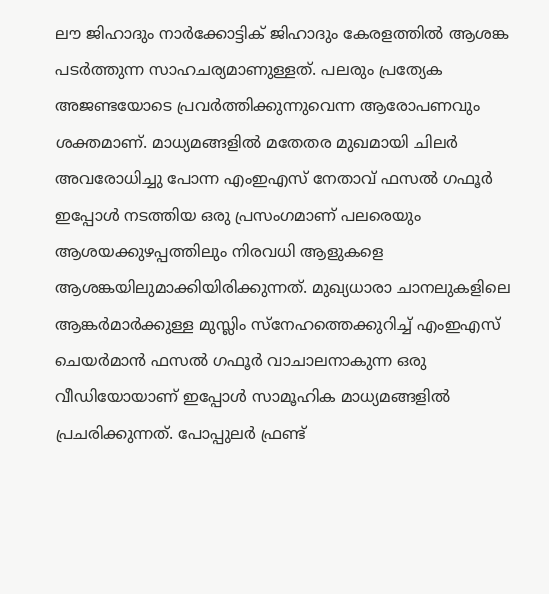ലൗ ജിഹാദും നാര്‍ക്കോട്ടിക് ജിഹാദും കേരളത്തില്‍ ആശങ്ക പടര്‍ത്തുന്ന സാഹചര്യമാണുള്ളത്. പലരും പ്രത്യേക അജണ്ടയോടെ പ്രവര്‍ത്തിക്കുന്നുവെന്ന ആരോപണവും ശക്തമാണ്. മാധ്യമങ്ങളില്‍ മതേതര മുഖമായി ചിലര്‍ അവരോധിച്ചു പോന്ന എംഇഎസ് നേതാവ് ഫസല്‍ ഗഫൂര്‍ ഇപ്പോള്‍ നടത്തിയ ഒരു പ്രസംഗമാണ് പലരെയും ആശയക്കുഴപ്പത്തിലും നിരവധി ആളുകളെ ആശങ്കയിലുമാക്കിയിരിക്കുന്നത്. മുഖ്യധാരാ ചാനലുകളിലെ ആങ്കര്‍മാര്‍ക്കുള്ള മുസ്ലിം സ്‌നേഹത്തെക്കുറിച്ച് എംഇഎസ് ചെയര്‍മാന്‍ ഫസല്‍ ഗഫൂര്‍ വാചാലനാകുന്ന ഒരു വീഡിയോയാണ് ഇപ്പോള്‍ സാമൂഹിക മാധ്യമങ്ങളില്‍ പ്രചരിക്കുന്നത്. പോപ്പുലര്‍ ഫ്രണ്ട്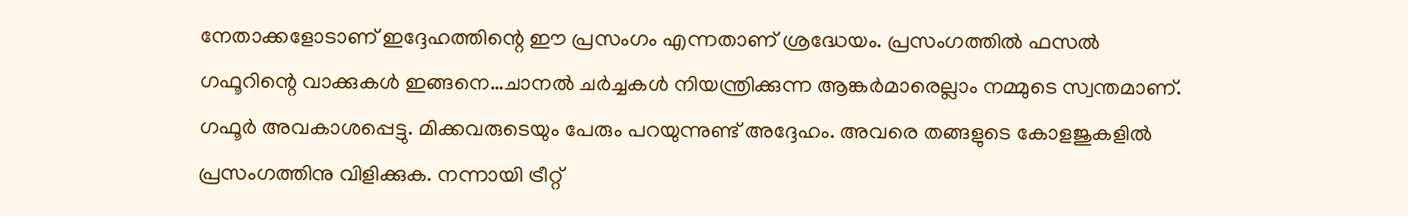നേതാക്കളോടാണ് ഇദ്ദേഹത്തിന്റെ ഈ പ്രസംഗം എന്നതാണ് ശ്രദ്ധേയം. പ്രസംഗത്തില്‍ ഫസല്‍ ഗഫൂറിന്റെ വാക്കുകള്‍ ഇങ്ങനെ…ചാനല്‍ ചര്‍ച്ചകള്‍ നിയന്ത്രിക്കുന്ന ആങ്കര്‍മാരെല്ലാം നമ്മുടെ സ്വന്തമാണ്. ഗഫൂര്‍ അവകാശപ്പെട്ടു. മിക്കവരുടെയും പേരും പറയുന്നുണ്ട് അദ്ദേഹം. അവരെ തങ്ങളുടെ കോളജുകളില്‍ പ്രസംഗത്തിനു വിളിക്കുക. നന്നായി ട്രീറ്റ്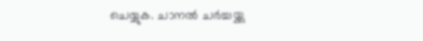ചെയ്യുക. ചാനല്‍ ചര്‍ച്ചയ്ക്കു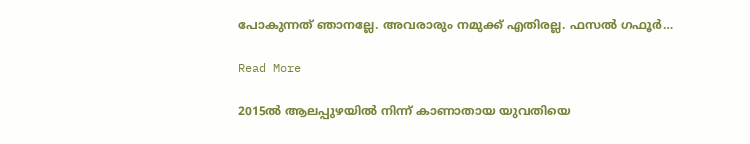പോകുന്നത് ഞാനല്ലേ. അവരാരും നമുക്ക് എതിരല്ല. ഫസല്‍ ഗഫൂര്‍…

Read More

2015ല്‍ ആലപ്പുഴയില്‍ നിന്ന് കാണാതായ യുവതിയെ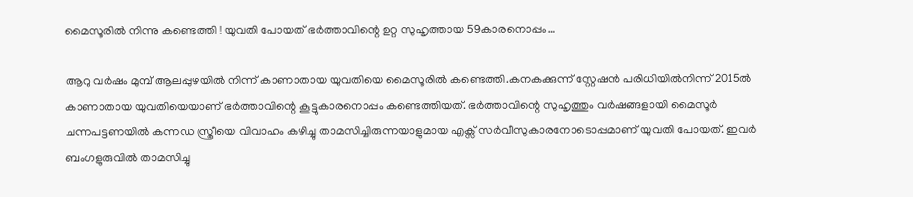മൈസൂരില്‍ നിന്നു കണ്ടെത്തി ! യുവതി പോയത് ഭര്‍ത്താവിന്റെ ഉറ്റ സുഹൃത്തായ 59കാരനൊപ്പം…

ആറു വര്‍ഷം മുമ്പ് ആലപ്പുഴയില്‍ നിന്ന് കാണാതായ യുവതിയെ മൈസൂരില്‍ കണ്ടെത്തി.കനകക്കുന്ന് സ്റ്റേഷന്‍ പരിധിയില്‍നിന്ന് 2015ല്‍ കാണാതായ യുവതിയെയാണ് ഭര്‍ത്താവിന്റെ കൂട്ടുകാരനൊപ്പം കണ്ടെത്തിയത്. ഭര്‍ത്താവിന്റെ സുഹൃത്തും വര്‍ഷങ്ങളായി മൈസൂര്‍ ചന്നപട്ടണയില്‍ കന്നഡ സ്ത്രീയെ വിവാഹം കഴിച്ചു താമസിച്ചിരുന്നയാളുമായ എക്സ് സര്‍വീസുകാരനോടൊപ്പമാണ് യുവതി പോയത്. ഇവര്‍ ബംഗളുരുവില്‍ താമസിച്ചു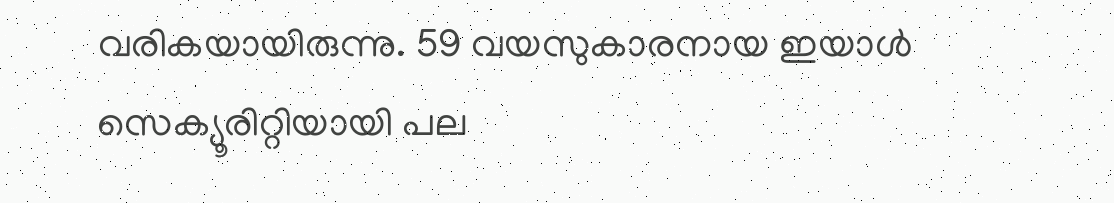വരികയായിരുന്നു. 59 വയസുകാരനായ ഇയാള്‍ സെക്യൂരിറ്റിയായി പല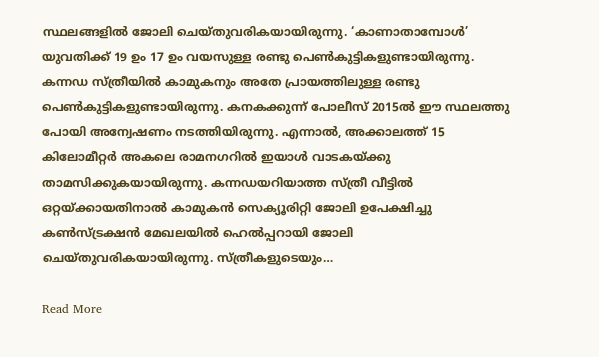സ്ഥലങ്ങളില്‍ ജോലി ചെയ്തുവരികയായിരുന്നു. ‘കാണാതാമ്പോള്‍’ യുവതിക്ക് 19 ഉം 17 ഉം വയസുള്ള രണ്ടു പെണ്‍കുട്ടികളുണ്ടായിരുന്നു. കന്നഡ സ്ത്രീയില്‍ കാമുകനും അതേ പ്രായത്തിലുള്ള രണ്ടു പെണ്‍കുട്ടികളുണ്ടായിരുന്നു. കനകക്കുന്ന് പോലീസ് 2015ല്‍ ഈ സ്ഥലത്തു പോയി അന്വേഷണം നടത്തിയിരുന്നു. എന്നാല്‍, അക്കാലത്ത് 15 കിലോമീറ്റര്‍ അകലെ രാമനഗറില്‍ ഇയാള്‍ വാടകയ്ക്കു താമസിക്കുകയായിരുന്നു. കന്നഡയറിയാത്ത സ്ത്രീ വീട്ടില്‍ ഒറ്റയ്ക്കായതിനാല്‍ കാമുകന്‍ സെക്യൂരിറ്റി ജോലി ഉപേക്ഷിച്ചു കണ്‍സ്ട്രക്ഷന്‍ മേഖലയില്‍ ഹെല്‍പ്പറായി ജോലി ചെയ്തുവരികയായിരുന്നു. സ്ത്രീകളുടെയും…

Read More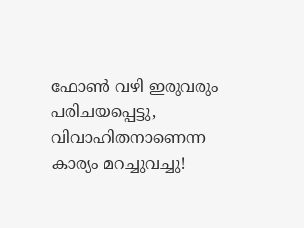ഫോണ്‍ വഴി ഇരുവരും പരിചയപ്പെട്ടു, വിവാഹിതനാണെന്ന കാര്യം മറച്ചുവച്ചു!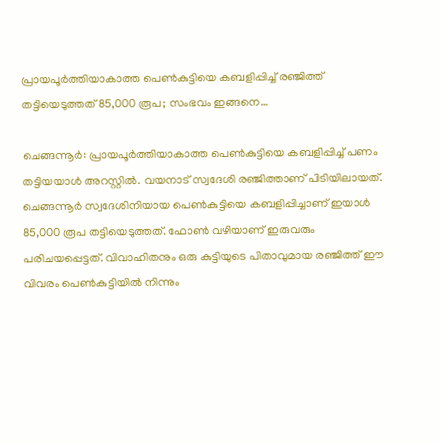പ്രായപൂർത്തിയാകാത്ത പെൺകുട്ടിയെ കബളിപ്പിച്ച് രഞ്ജിത്ത് തട്ടിയെടുത്തത്‌ 85,000 രൂപ; സംഭവം ഇങ്ങനെ…

ചെങ്ങന്നൂർ: പ്രായപൂര്‍ത്തിയാകാത്ത പെണ്‍കുട്ടിയെ കബളിപ്പിച്ച് പണം തട്ടിയയാള്‍ അറസ്റ്റില്‍. വയനാട് സ്വദേശി രഞ്ജിത്താണ് പിടിയിലായത്. ചെങ്ങന്നൂര്‍ സ്വദേശിനിയായ പെണ്‍കുട്ടിയെ കബളിപ്പിച്ചാണ് ഇയാള്‍ 85,000 രൂപ തട്ടിയെടുത്തത്. ഫോണ്‍ വഴിയാണ് ഇരുവരും പരിചയപ്പെട്ടത്. വിവാഹിതനും ഒരു കുട്ടിയുടെ പിതാവുമായ രഞ്ജിത്ത് ഈ വിവരം പെണ്‍കുട്ടിയില്‍ നിന്നും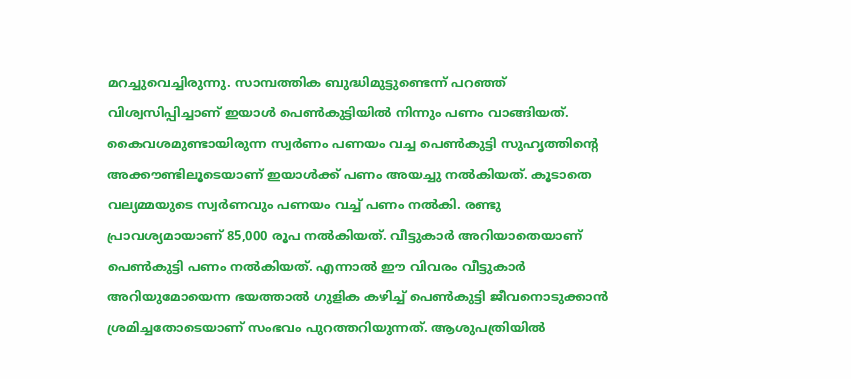മറച്ചുവെച്ചിരുന്നു. സാമ്പത്തിക ബുദ്ധിമുട്ടുണ്ടെന്ന് പറഞ്ഞ് വിശ്വസിപ്പിച്ചാണ് ഇയാള്‍ പെണ്‍കുട്ടിയില്‍ നിന്നും പണം വാങ്ങിയത്. കൈവശമുണ്ടായിരുന്ന സ്വര്‍ണം പണയം വച്ച പെണ്‍കുട്ടി സുഹൃത്തിന്‍റെ അക്കൗണ്ടിലൂടെയാണ് ഇയാള്‍ക്ക് പണം അയച്ചു നല്‍കിയത്. കൂടാതെ വല്യമ്മയുടെ സ്വര്‍ണവും പണയം വച്ച് പണം നല്‍കി. രണ്ടു പ്രാവശ്യമായാണ് 85,000 രൂപ നൽകിയത്. വീട്ടുകാര്‍ അറിയാതെയാണ് പെണ്‍കുട്ടി പണം നല്‍കിയത്. എന്നാല്‍ ഈ വിവരം വീട്ടുകാര്‍ അറിയുമോയെന്ന ഭയത്താല്‍ ഗുളിക കഴിച്ച് പെണ്‍കുട്ടി ജീവനൊടുക്കാന്‍ ശ്രമിച്ചതോടെയാണ് സംഭവം പുറത്തറിയുന്നത്. ആശുപത്രിയില്‍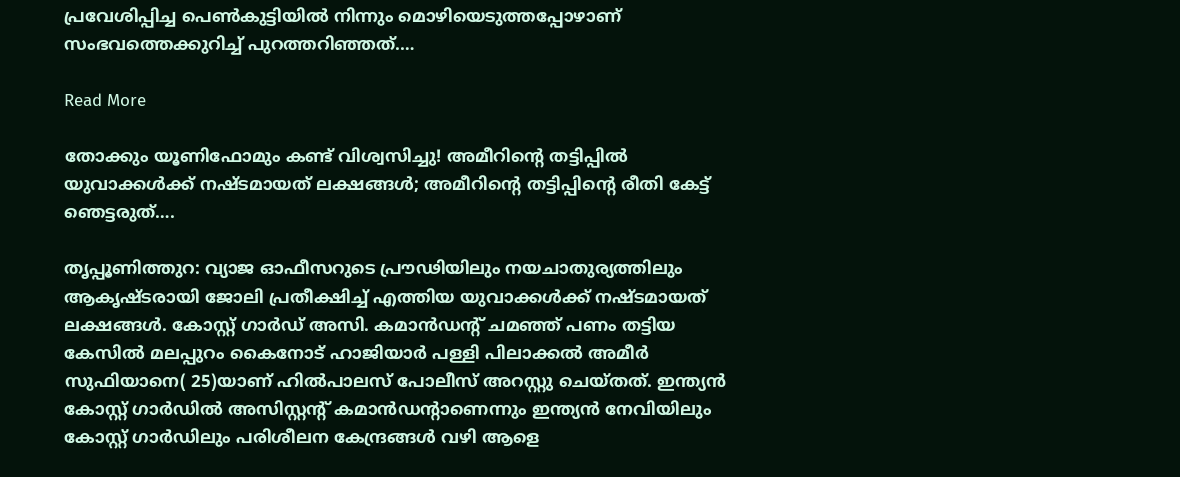പ്രവേശിപ്പിച്ച പെണ്‍കുട്ടിയില്‍ നിന്നും മൊഴിയെടുത്തപ്പോഴാണ് സംഭവത്തെക്കുറിച്ച് പുറത്തറിഞ്ഞത്.…

Read More

തോക്കും യൂണിഫോമും കണ്ട് വിശ്വസിച്ചു! അമീറിന്‍റെ തട്ടിപ്പിൽ യുവാക്കൾക്ക് നഷ്ടമായത് ലക്ഷങ്ങൾ; അമീറിന്റെ തട്ടിപ്പിന്റെ രീതി കേട്ട് ഞെട്ടരുത്….

തൃപ്പൂണിത്തുറ: വ്യാജ ഓഫീസറുടെ പ്രൗഢിയിലും നയചാതുര്യത്തിലും ആകൃഷ്ടരായി ജോലി പ്രതീക്ഷിച്ച് എത്തിയ യുവാക്കൾക്ക് നഷ്ടമായത് ലക്ഷങ്ങൾ. കോസ്റ്റ് ഗാർഡ് അസി. കമാൻഡന്‍റ് ചമഞ്ഞ് പണം തട്ടിയ കേസിൽ മലപ്പുറം കൈനോട് ഹാജിയാർ പള്ളി പിലാക്കൽ അമീർ സുഫിയാനെ( 25)യാണ് ഹിൽപാലസ് പോലീസ് അറസ്റ്റു ചെയ്തത്. ഇന്ത്യൻ കോസ്റ്റ് ഗാർഡിൽ അസിസ്റ്റന്‍റ് കമാൻഡന്‍റാണെന്നും ഇന്ത്യൻ നേവിയിലും കോസ്റ്റ് ഗാർഡിലും പരിശീലന കേന്ദ്രങ്ങൾ വഴി ആളെ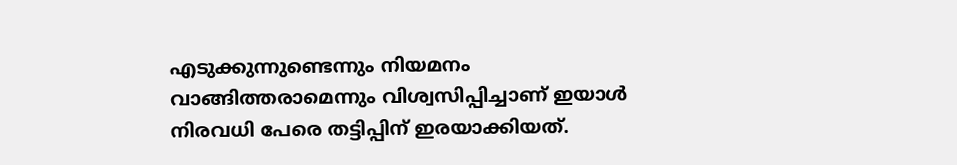എടുക്കുന്നുണ്ടെന്നും നിയമനം വാങ്ങിത്തരാമെന്നും വിശ്വസിപ്പിച്ചാണ് ഇയാൾ നിരവധി പേരെ തട്ടിപ്പിന് ഇരയാക്കിയത്.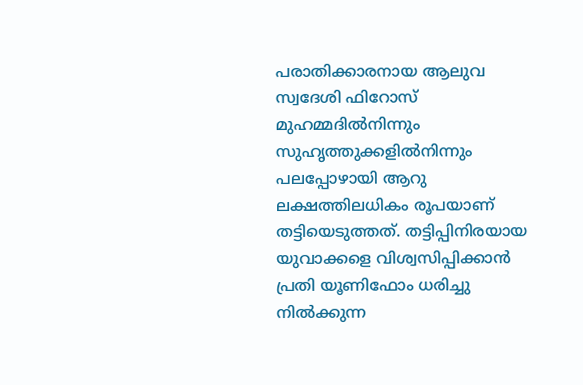പരാതിക്കാരനായ ആലുവ സ്വദേശി ഫിറോസ് മുഹമ്മദിൽനിന്നും സുഹൃത്തുക്കളിൽനിന്നും പലപ്പോഴായി ആറു ലക്ഷത്തിലധികം രൂപയാണ് തട്ടിയെടുത്തത്. തട്ടിപ്പിനിരയായ യുവാക്കളെ വിശ്വസിപ്പിക്കാൻ പ്രതി യൂണിഫോം ധരിച്ചു നിൽക്കുന്ന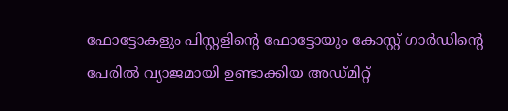ഫോട്ടോകളും പിസ്റ്റളിന്‍റെ ഫോട്ടോയും കോസ്റ്റ് ഗാർഡിന്‍റെ പേരിൽ വ്യാജമായി ഉണ്ടാക്കിയ അഡ്മിറ്റ്‌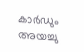കാർഡും അയച്ചു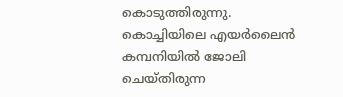കൊടുത്തിരുന്നു. കൊച്ചിയിലെ എയർലൈൻ കമ്പനിയിൽ ജോലി ചെയ്തിരുന്ന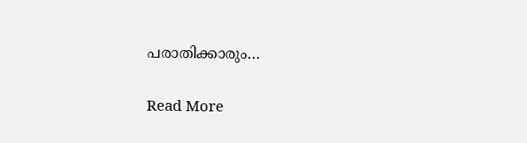പരാതിക്കാരും…

Read More